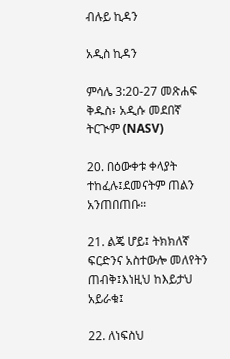ብሉይ ኪዳን

አዲስ ኪዳን

ምሳሌ 3:20-27 መጽሐፍ ቅዱስ፥ አዲሱ መደበኛ ትርጒም (NASV)

20. በዕውቀቱ ቀላያት ተከፈሉ፤ደመናትም ጠልን አንጠበጠቡ።

21. ልጄ ሆይ፤ ትክክለኛ ፍርድንና አስተውሎ መለየትን ጠብቅ፤እነዚህ ከእይታህ አይራቁ፤

22. ለነፍስህ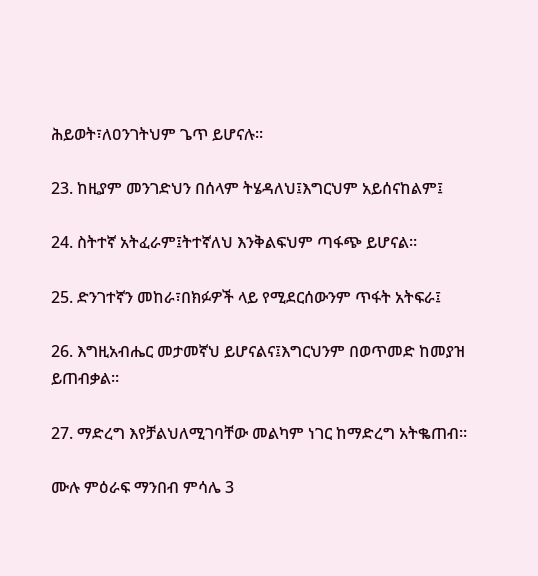ሕይወት፣ለዐንገትህም ጌጥ ይሆናሉ።

23. ከዚያም መንገድህን በሰላም ትሄዳለህ፤እግርህም አይሰናከልም፤

24. ስትተኛ አትፈራም፤ትተኛለህ እንቅልፍህም ጣፋጭ ይሆናል።

25. ድንገተኛን መከራ፣በክፉዎች ላይ የሚደርሰውንም ጥፋት አትፍራ፤

26. እግዚአብሔር መታመኛህ ይሆናልና፤እግርህንም በወጥመድ ከመያዝ ይጠብቃል።

27. ማድረግ እየቻልህለሚገባቸው መልካም ነገር ከማድረግ አትቈጠብ።

ሙሉ ምዕራፍ ማንበብ ምሳሌ 3